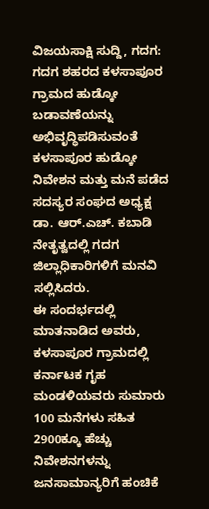ವಿಜಯಸಾಕ್ಷಿ ಸುದ್ದಿ, ಗದಗ: ಗದಗ ಶಹರದ ಕಳಸಾಪೂರ ಗ್ರಾಮದ ಹುಡ್ಕೋ ಬಡಾವಣೆಯನ್ನು ಅಭಿವೃದ್ಧಿಪಡಿಸುವಂತೆ ಕಳಸಾಪೂರ ಹುಡ್ಕೋ ನಿವೇಶನ ಮತ್ತು ಮನೆ ಪಡೆದ ಸದಸ್ಯರ ಸಂಘದ ಅಧ್ಯಕ್ಷ ಡಾ. ಆರ್.ಎಚ್. ಕಬಾಡಿ ನೇತೃತ್ವದಲ್ಲಿ ಗದಗ ಜಿಲ್ಲಾಧಿಕಾರಿಗಳಿಗೆ ಮನವಿ ಸಲ್ಲಿಸಿದರು.
ಈ ಸಂದರ್ಭದಲ್ಲಿ ಮಾತನಾಡಿದ ಅವರು, ಕಳಸಾಪೂರ ಗ್ರಾಮದಲ್ಲಿ ಕರ್ನಾಟಕ ಗೃಹ ಮಂಡಳಿಯವರು ಸುಮಾರು 100 ಮನೆಗಳು ಸಹಿತ 2900ಕ್ಕೂ ಹೆಚ್ಚು ನಿವೇಶನಗಳನ್ನು ಜನಸಾಮಾನ್ಯರಿಗೆ ಹಂಚಿಕೆ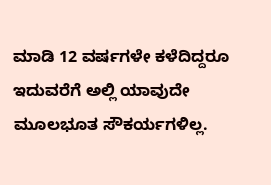ಮಾಡಿ 12 ವರ್ಷಗಳೇ ಕಳೆದಿದ್ದರೂ ಇದುವರೆಗೆ ಅಲ್ಲಿ ಯಾವುದೇ ಮೂಲಭೂತ ಸೌಕರ್ಯಗಳಿಲ್ಲ.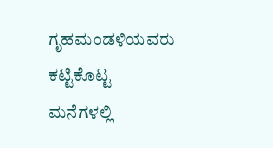ಗೃಹಮಂಡಳಿಯವರು ಕಟ್ಟಿಕೊಟ್ಟ ಮನೆಗಳಲ್ಲಿ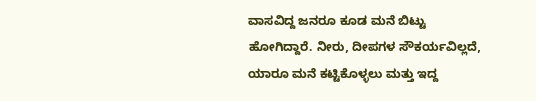ವಾಸವಿದ್ದ ಜನರೂ ಕೂಡ ಮನೆ ಬಿಟ್ಟು ಹೋಗಿದ್ದಾರೆ. ನೀರು, ದೀಪಗಳ ಸೌಕರ್ಯವಿಲ್ಲದೆ, ಯಾರೂ ಮನೆ ಕಟ್ಟಿಕೊಳ್ಳಲು ಮತ್ತು ಇದ್ದ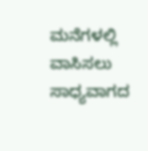ಮನೆಗಳಲ್ಲಿ ವಾಸಿಸಲು ಸಾಧ್ಯವಾಗದ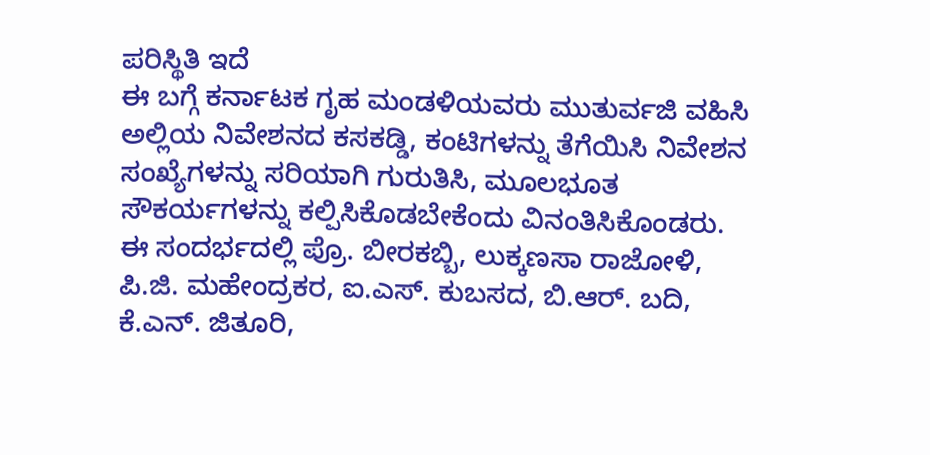ಪರಿಸ್ಥಿತಿ ಇದೆ
ಈ ಬಗ್ಗೆ ಕರ್ನಾಟಕ ಗೃಹ ಮಂಡಳಿಯವರು ಮುತುರ್ವಜಿ ವಹಿಸಿ ಅಲ್ಲಿಯ ನಿವೇಶನದ ಕಸಕಡ್ಡಿ, ಕಂಟಿಗಳನ್ನು ತೆಗೆಯಿಸಿ ನಿವೇಶನ ಸಂಖ್ಯೆಗಳನ್ನು ಸರಿಯಾಗಿ ಗುರುತಿಸಿ, ಮೂಲಭೂತ ಸೌಕರ್ಯಗಳನ್ನು ಕಲ್ಪಿಸಿಕೊಡಬೇಕೆಂದು ವಿನಂತಿಸಿಕೊಂಡರು.
ಈ ಸಂದರ್ಭದಲ್ಲಿ ಪ್ರೊ. ಬೀರಕಬ್ಬಿ, ಲುಕ್ಕಣಸಾ ರಾಜೋಳಿ, ಪಿ.ಜಿ. ಮಹೇಂದ್ರಕರ, ಐ.ಎಸ್. ಕುಬಸದ, ಬಿ.ಆರ್. ಬದಿ, ಕೆ.ಎನ್. ಜಿತೂರಿ,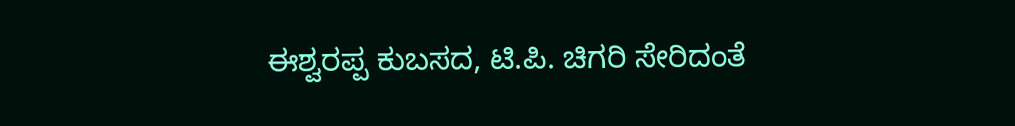ಈಶ್ವರಪ್ಪ ಕುಬಸದ, ಟಿ.ಪಿ. ಚಿಗರಿ ಸೇರಿದಂತೆ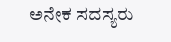ಅನೇಕ ಸದಸ್ಯರು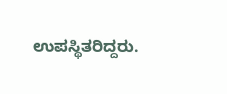ಉಪಸ್ಥಿತರಿದ್ದರು.